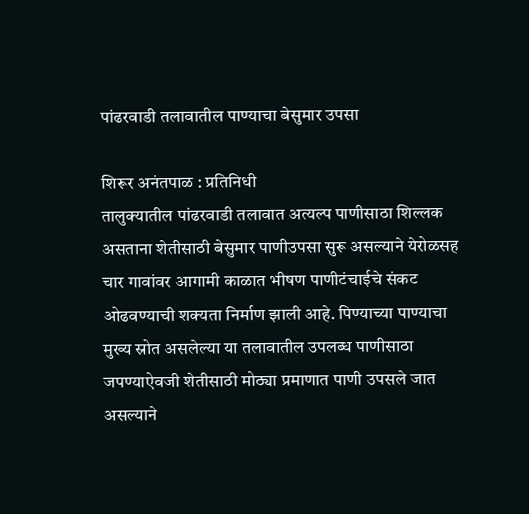पांढरवाडी तलावातील पाण्याचा बेसुमार उपसा

शिरूर अनंतपाळ : प्रतिनिधी
तालुक्यातील पांढरवाडी तलावात अत्यल्प पाणीसाठा शिल्लक असताना शेतीसाठी बेसुमार पाणीउपसा सुरू असल्याने येरोळसह चार गावांवर आगामी काळात भीषण पाणीटंचाईचे संकट ओढवण्याची शक्यता निर्माण झाली आहे. पिण्याच्या पाण्याचा मुख्य स्रोत असलेल्या या तलावातील उपलब्ध पाणीसाठा जपण्याऐवजी शेतीसाठी मोठ्या प्रमाणात पाणी उपसले जात असल्याने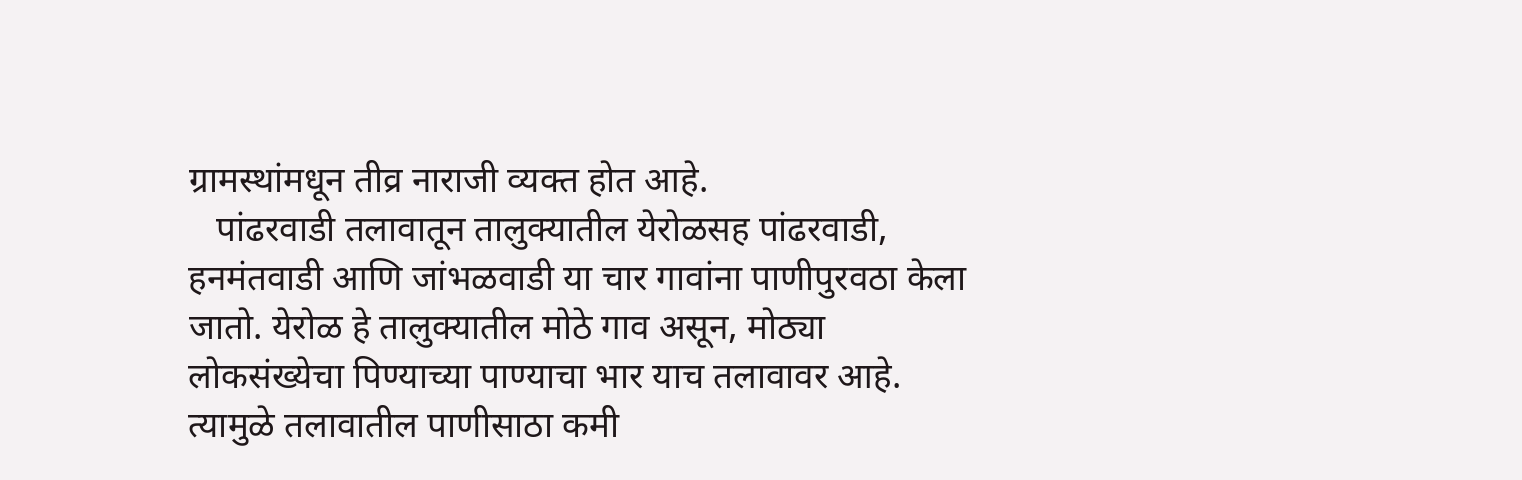ग्रामस्थांमधून तीव्र नाराजी व्यक्त होत आहे.
   पांढरवाडी तलावातून तालुक्यातील येरोळसह पांढरवाडी, हनमंतवाडी आणि जांभळवाडी या चार गावांना पाणीपुरवठा केला जातो. येरोळ हे तालुक्यातील मोठे गाव असून, मोठ्या लोकसंख्येचा पिण्याच्या पाण्याचा भार याच तलावावर आहे. त्यामुळे तलावातील पाणीसाठा कमी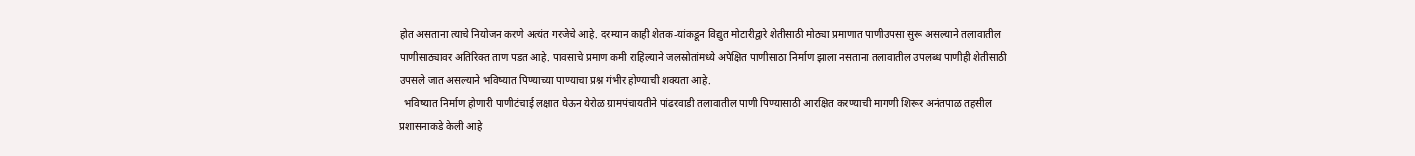होत असताना त्याचे नियोजन करणे अत्यंत गरजेचे आहे. दरम्यान काही शेतक-यांकडून विद्युत मोटारीद्वारे शेतीसाठी मोठ्या प्रमाणात पाणीउपसा सुरू असल्याने तलावातील पाणीसाठ्यावर अतिरिक्त ताण पडत आहे. पावसाचे प्रमाण कमी राहिल्याने जलस्रोतांमध्ये अपेक्षित पाणीसाठा निर्माण झाला नसताना तलावातील उपलब्ध पाणीही शेतीसाठी उपसले जात असल्याने भविष्यात पिण्याच्या पाण्याचा प्रश्न गंभीर होण्याची शक्यता आहे.
  भविष्यात निर्माण होणारी पाणीटंचाई लक्षात घेऊन येरोळ ग्रामपंचायतीने पांढरवाडी तलावातील पाणी पिण्यासाठी आरक्षित करण्याची मागणी शिरूर अनंतपाळ तहसील प्रशासनाकडे केली आहे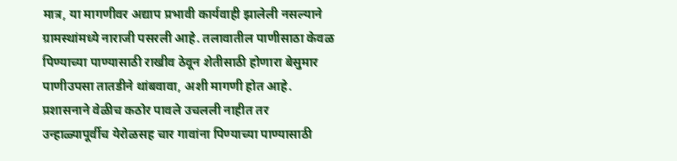मात्र, या मागणीवर अद्याप प्रभावी कार्यवाही झालेली नसल्याने ग्रामस्थांमध्ये नाराजी पसरली आहे. तलावातील पाणीसाठा केवळ पिण्याच्या पाण्यासाठी राखीव ठेवून शेतीसाठी होणारा बेसुमार पाणीउपसा तातडीने थांबवावा, अशी मागणी होत आहे. प्रशासनाने वेळीच कठोर पावले उचलली नाहीत तर उन्हाळ्यापूर्वीच येरोळसह चार गावांना पिण्याच्या पाण्यासाठी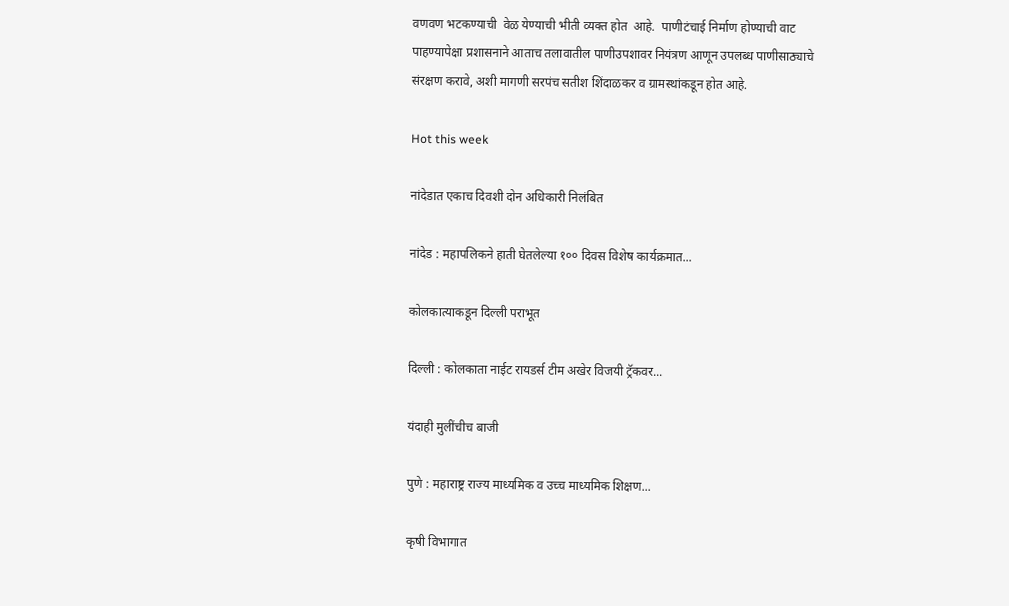वणवण भटकण्याची  वेळ येण्याची भीती व्यक्त होत  आहे.  पाणीटंचाई निर्माण होण्याची वाट पाहण्यापेक्षा प्रशासनाने आताच तलावातील पाणीउपशावर नियंत्रण आणून उपलब्ध पाणीसाठ्याचे संरक्षण करावे, अशी मागणी सरपंच सतीश शिंदाळकर व ग्रामस्थांकडून होत आहे.

Hot this week

नांदेडात एकाच दिवशी दोन अधिकारी निलंबित

नांदेड : महापलिकने हाती घेतलेल्या १०० दिवस विशेष कार्यक्रमात...

कोलकात्याकडून दिल्ली पराभूत

दिल्ली : कोलकाता नाईट रायडर्स टीम अखेर विजयी ट्रॅकवर...

यंदाही मुलींचीच बाजी

पुणे : महाराष्ट्र राज्य माध्यमिक व उच्च माध्यमिक शिक्षण...

कृषी विभागात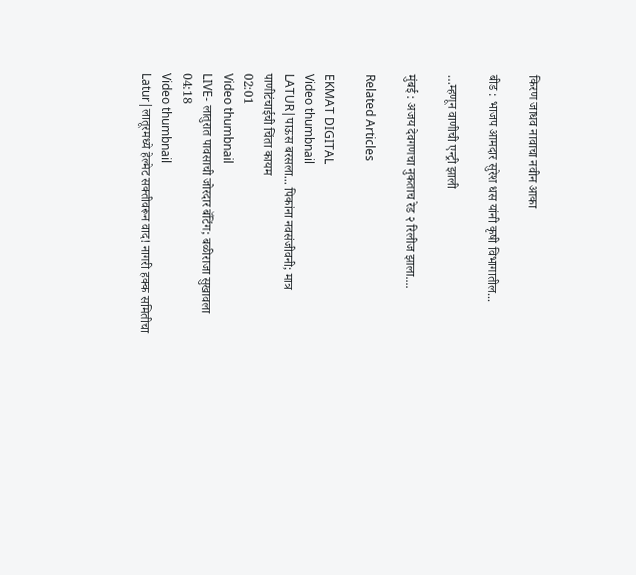किरण जाधव नावाचा नवीन आका

बीड : भाजप आमदार सुरेश धस यांनी कृषी विभागातील...

…म्हणून वाणीची एन्ट्री झाली

मुंबई : अजय देवगणचा नुकताच रेड २ रिलीज झाला....

Related Articles

EKMAT DIGITAL
Video thumbnail
LATUR|पाऊस बरसला... पिकांना नवसंजीवनी; मात्र पाणीटंचाईची चिंता कायम
02:01
Video thumbnail
LIVE- लातुरात पावसाची जोरदार बॅटिंग; बळीराजा सुखावला
04:18
Video thumbnail
Latur|लातूरमध्ये हेल्मेट सक्तीवरून वाद! नागरी हक्क समितीचा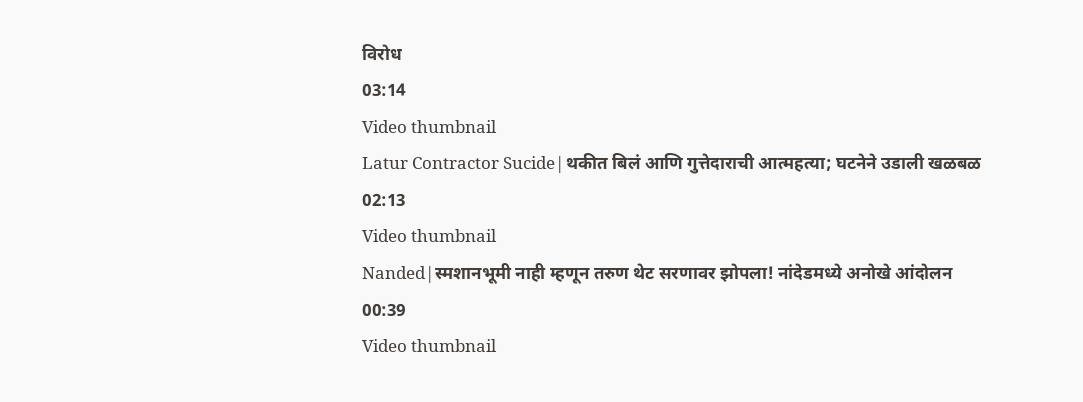विरोध
03:14
Video thumbnail
Latur Contractor Sucide|थकीत बिलं आणि गुत्तेदाराची आत्महत्या; घटनेने उडाली खळबळ
02:13
Video thumbnail
Nanded|स्मशानभूमी नाही म्हणून तरुण थेट सरणावर झोपला! नांदेडमध्ये अनोखे आंदोलन
00:39
Video thumbnail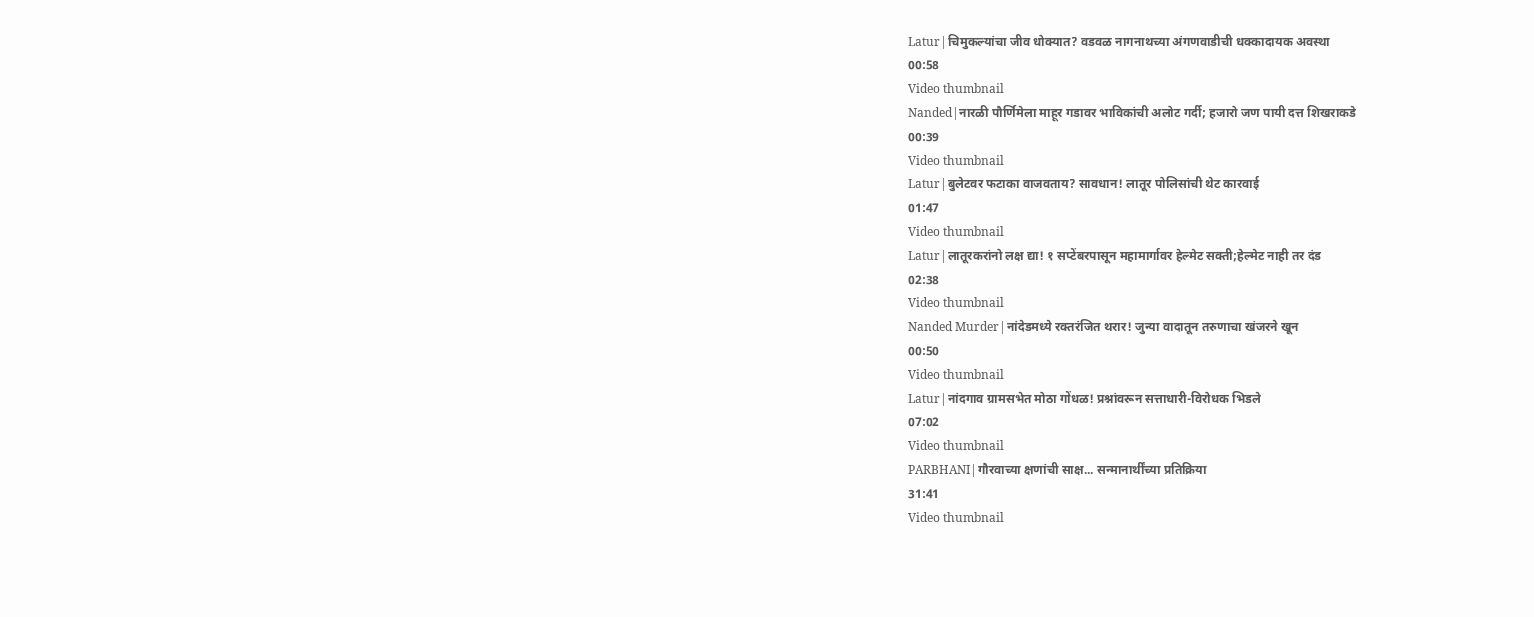Latur|चिमुकल्यांचा जीव धोक्यात? वडवळ नागनाथच्या अंगणवाडीची धक्कादायक अवस्था
00:58
Video thumbnail
Nanded|नारळी पौर्णिमेला माहूर गडावर भाविकांची अलोट गर्दी; हजारो जण पायी दत्त शिखराकडे
00:39
Video thumbnail
Latur|बुलेटवर फटाका वाजवताय? सावधान! लातूर पोलिसांची थेट कारवाई
01:47
Video thumbnail
Latur|लातूरकरांनो लक्ष द्या! १ सप्टेंबरपासून महामार्गावर हेल्मेट सक्ती;हेल्मेट नाही तर दंड
02:38
Video thumbnail
Nanded Murder|नांदेडमध्ये रक्तरंजित थरार! जुन्या वादातून तरुणाचा खंजरने खून
00:50
Video thumbnail
Latur|नांदगाव ग्रामसभेत मोठा गोंधळ! प्रश्नांवरून सत्ताधारी-विरोधक भिडले
07:02
Video thumbnail
PARBHANI|गौरवाच्या क्षणांची साक्ष... सन्मानार्थींच्या प्रतिक्रिया
31:41
Video thumbnail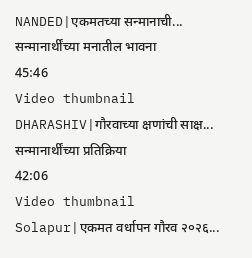NANDED|एकमतच्या सन्मानाची... सन्मानार्थींच्या मनातील भावना
45:46
Video thumbnail
DHARASHIV|गौरवाच्या क्षणांची साक्ष... सन्मानार्थींच्या प्रतिक्रिया
42:06
Video thumbnail
Solapur|एकमत वर्धापन गौरव २०२६...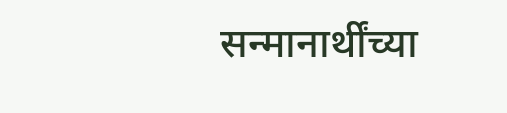सन्मानार्थींच्या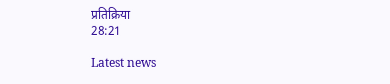प्रतिक्रिया
28:21

Latest news